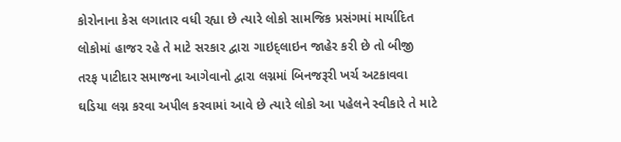કોરોનાના કેસ લગાતાર વધી રહ્યા છે ત્યારે લોકો સામજિક પ્રસંગમાં માર્યાદિત લોકોમાં હાજર રહે તે માટે સરકાર દ્વારા ગાઇદ્લાઇન જાહેર કરી છે તો બીજી તરફ પાટીદાર સમાજના આગેવાનો દ્વારા લગ્નમાં બિનજરૂરી ખર્ચ અટકાવવા ઘડિયા લગ્ન કરવા અપીલ કરવામાં આવે છે ત્યારે લોકો આ પહેલને સ્વીકારે તે માટે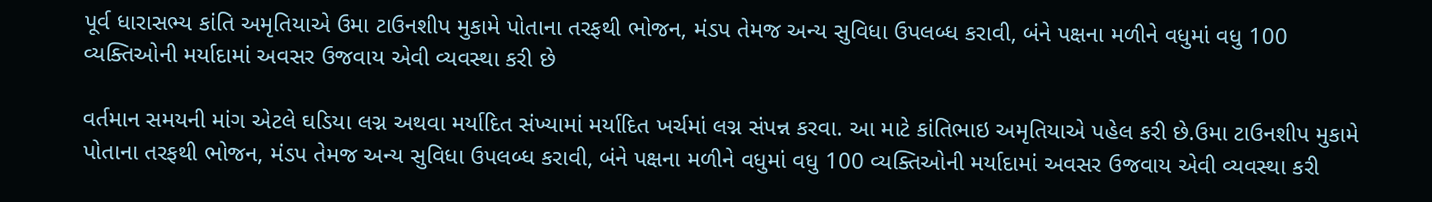પૂર્વ ધારાસભ્ય કાંતિ અમૃતિયાએ ઉમા ટાઉનશીપ મુકામે પોતાના તરફથી ભોજન, મંડપ તેમજ અન્ય સુવિધા ઉપલબ્ધ કરાવી, બંને પક્ષના મળીને વધુમાં વધુ 100 વ્યક્તિઓની મર્યાદામાં અવસર ઉજવાય એવી વ્યવસ્થા કરી છે

વર્તમાન સમયની માંગ એટલે ઘડિયા લગ્ન અથવા મર્યાદિત સંખ્યામાં મર્યાદિત ખર્ચમાં લગ્ન સંપન્ન કરવા. આ માટે કાંતિભાઇ અમૃતિયાએ પહેલ કરી છે.ઉમા ટાઉનશીપ મુકામે પોતાના તરફથી ભોજન, મંડપ તેમજ અન્ય સુવિધા ઉપલબ્ધ કરાવી, બંને પક્ષના મળીને વધુમાં વધુ 100 વ્યક્તિઓની મર્યાદામાં અવસર ઉજવાય એવી વ્યવસ્થા કરી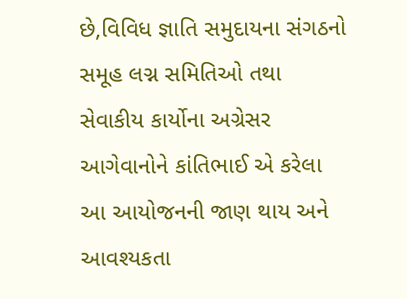છે,વિવિધ જ્ઞાતિ સમુદાયના સંગઠનો સમૂહ લગ્ન સમિતિઓ તથા સેવાકીય કાર્યોના અગ્રેસર આગેવાનોને કાંતિભાઈ એ કરેલા આ આયોજનની જાણ થાય અને આવશ્યકતા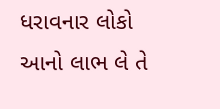ધરાવનાર લોકો આનો લાભ લે તે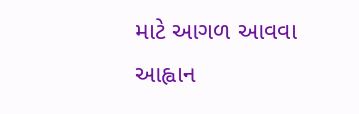માટે આગળ આવવા આહ્વાન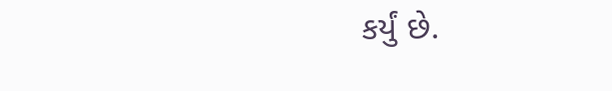કર્યું છે.